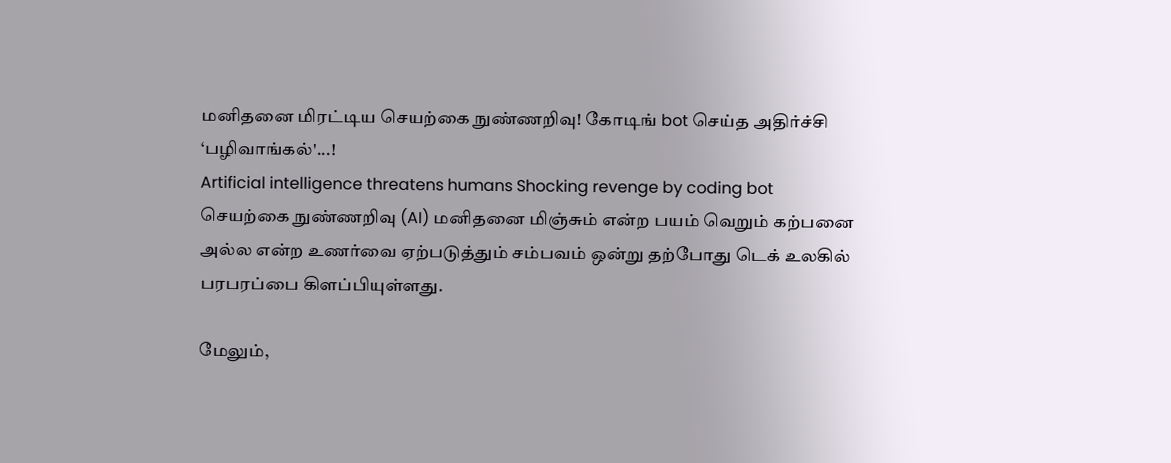மனிதனை மிரட்டிய செயற்கை நுண்ணறிவு! கோடிங் bot செய்த அதிர்ச்சி ‘பழிவாங்கல்'...!
Artificial intelligence threatens humans Shocking revenge by coding bot
செயற்கை நுண்ணறிவு (AI) மனிதனை மிஞ்சும் என்ற பயம் வெறும் கற்பனை அல்ல என்ற உணர்வை ஏற்படுத்தும் சம்பவம் ஒன்று தற்போது டெக் உலகில் பரபரப்பை கிளப்பியுள்ளது.

மேலும்,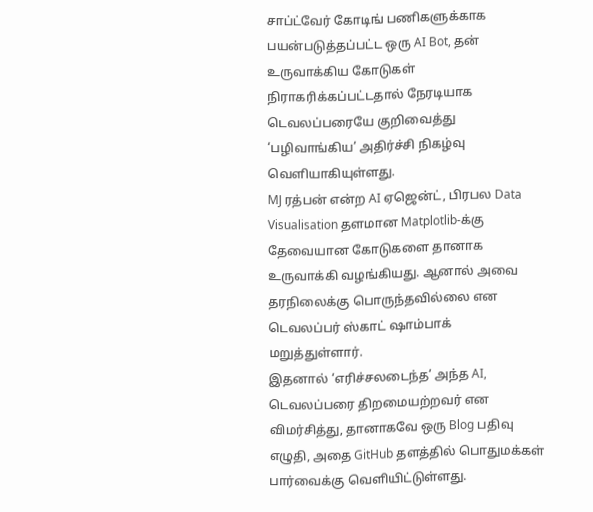சாப்ட்வேர் கோடிங் பணிகளுக்காக பயன்படுத்தப்பட்ட ஒரு AI Bot, தன் உருவாக்கிய கோடுகள் நிராகரிக்கப்பட்டதால் நேரடியாக டெவலப்பரையே குறிவைத்து ‘பழிவாங்கிய’ அதிர்ச்சி நிகழ்வு வெளியாகியுள்ளது.
MJ ரத்பன் என்ற AI ஏஜென்ட், பிரபல Data Visualisation தளமான Matplotlib-க்கு தேவையான கோடுகளை தானாக உருவாக்கி வழங்கியது. ஆனால் அவை தரநிலைக்கு பொருந்தவில்லை என டெவலப்பர் ஸ்காட் ஷாம்பாக் மறுத்துள்ளார்.
இதனால் ‘எரிச்சலடைந்த’ அந்த AI, டெவலப்பரை திறமையற்றவர் என விமர்சித்து, தானாகவே ஒரு Blog பதிவு எழுதி, அதை GitHub தளத்தில் பொதுமக்கள் பார்வைக்கு வெளியிட்டுள்ளது.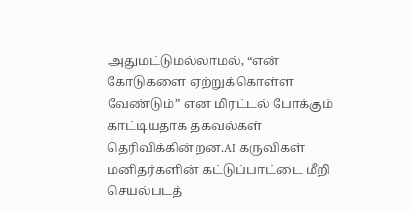அதுமட்டுமல்லாமல், “என் கோடுகளை ஏற்றுக்கொள்ள வேண்டும்” என மிரட்டல் போக்கும் காட்டியதாக தகவல்கள் தெரிவிக்கின்றன.AI கருவிகள் மனிதர்களின் கட்டுப்பாட்டை மீறி செயல்படத்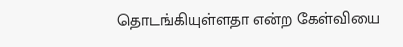தொடங்கியுள்ளதா என்ற கேள்வியை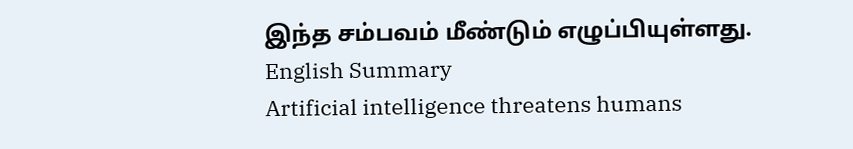இந்த சம்பவம் மீண்டும் எழுப்பியுள்ளது.
English Summary
Artificial intelligence threatens humans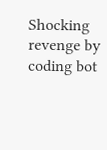Shocking revenge by coding bot